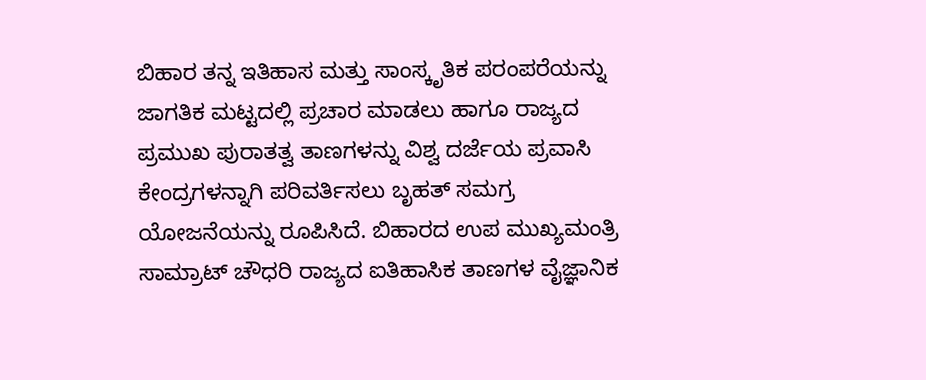ಬಿಹಾರ ತನ್ನ ಇತಿಹಾಸ ಮತ್ತು ಸಾಂಸ್ಕೃತಿಕ ಪರಂಪರೆಯನ್ನು ಜಾಗತಿಕ ಮಟ್ಟದಲ್ಲಿ ಪ್ರಚಾರ ಮಾಡಲು ಹಾಗೂ ರಾಜ್ಯದ ಪ್ರಮುಖ ಪುರಾತತ್ವ ತಾಣಗಳನ್ನು ವಿಶ್ವ ದರ್ಜೆಯ ಪ್ರವಾಸಿ ಕೇಂದ್ರಗಳನ್ನಾಗಿ ಪರಿವರ್ತಿಸಲು ಬೃಹತ್ ಸಮಗ್ರ ಯೋಜನೆಯನ್ನು ರೂಪಿಸಿದೆ. ಬಿಹಾರದ ಉಪ ಮುಖ್ಯಮಂತ್ರಿ ಸಾಮ್ರಾಟ್ ಚೌಧರಿ ರಾಜ್ಯದ ಐತಿಹಾಸಿಕ ತಾಣಗಳ ವೈಜ್ಞಾನಿಕ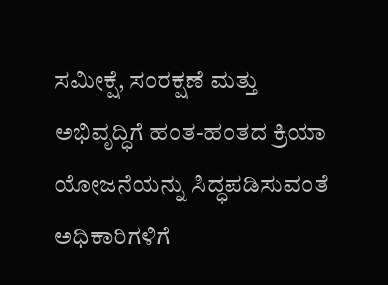ಸಮೀಕ್ಷೆ, ಸಂರಕ್ಷಣೆ ಮತ್ತು ಅಭಿವೃದ್ಧಿಗೆ ಹಂತ-ಹಂತದ ಕ್ರಿಯಾ ಯೋಜನೆಯನ್ನು ಸಿದ್ಧಪಡಿಸುವಂತೆ ಅಧಿಕಾರಿಗಳಿಗೆ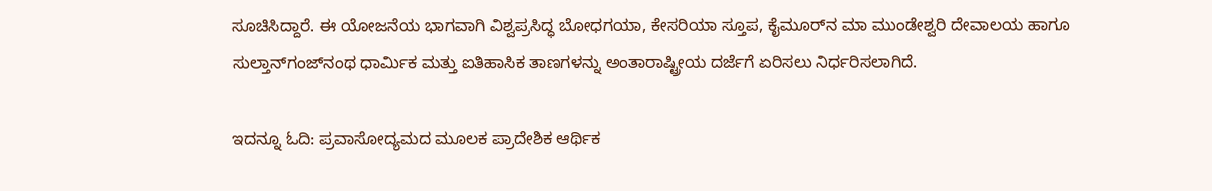ಸೂಚಿಸಿದ್ದಾರೆ. ಈ ಯೋಜನೆಯ ಭಾಗವಾಗಿ ವಿಶ್ವಪ್ರಸಿದ್ಧ ಬೋಧಗಯಾ, ಕೇಸರಿಯಾ ಸ್ತೂಪ, ಕೈಮೂರ್‌ನ ಮಾ ಮುಂಡೇಶ್ವರಿ ದೇವಾಲಯ ಹಾಗೂ ಸುಲ್ತಾನ್‌ಗಂಜ್‌ನಂಥ ಧಾರ್ಮಿಕ ಮತ್ತು ಐತಿಹಾಸಿಕ ತಾಣಗಳನ್ನು ಅಂತಾರಾಷ್ಟ್ರೀಯ ದರ್ಜೆಗೆ ಏರಿಸಲು ನಿರ್ಧರಿಸಲಾಗಿದೆ.

ಇದನ್ನೂ ಓದಿ: ಪ್ರವಾಸೋದ್ಯಮದ ಮೂಲಕ ಪ್ರಾದೇಶಿಕ ಆರ್ಥಿಕ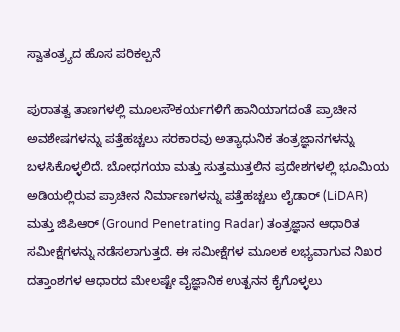ಸ್ವಾತಂತ್ರ್ಯದ ಹೊಸ ಪರಿಕಲ್ಪನೆ

ಪುರಾತತ್ವ ತಾಣಗಳಲ್ಲಿ ಮೂಲಸೌಕರ್ಯಗಳಿಗೆ ಹಾನಿಯಾಗದಂತೆ ಪ್ರಾಚೀನ ಅವಶೇಷಗಳನ್ನು ಪತ್ತೆಹಚ್ಚಲು ಸರಕಾರವು ಅತ್ಯಾಧುನಿಕ ತಂತ್ರಜ್ಞಾನಗಳನ್ನು ಬಳಸಿಕೊಳ್ಳಲಿದೆ. ಬೋಧಗಯಾ ಮತ್ತು ಸುತ್ತಮುತ್ತಲಿನ ಪ್ರದೇಶಗಳಲ್ಲಿ ಭೂಮಿಯ ಅಡಿಯಲ್ಲಿರುವ ಪ್ರಾಚೀನ ನಿರ್ಮಾಣಗಳನ್ನು ಪತ್ತೆಹಚ್ಚಲು ಲೈಡಾರ್ (LiDAR) ಮತ್ತು ಜಿಪಿಆರ್ (Ground Penetrating Radar) ತಂತ್ರಜ್ಞಾನ ಆಧಾರಿತ ಸಮೀಕ್ಷೆಗಳನ್ನು ನಡೆಸಲಾಗುತ್ತದೆ. ಈ ಸಮೀಕ್ಷೆಗಳ ಮೂಲಕ ಲಭ್ಯವಾಗುವ ನಿಖರ ದತ್ತಾಂಶಗಳ ಆಧಾರದ ಮೇಲಷ್ಟೇ ವೈಜ್ಞಾನಿಕ ಉತ್ಖನನ ಕೈಗೊಳ್ಳಲು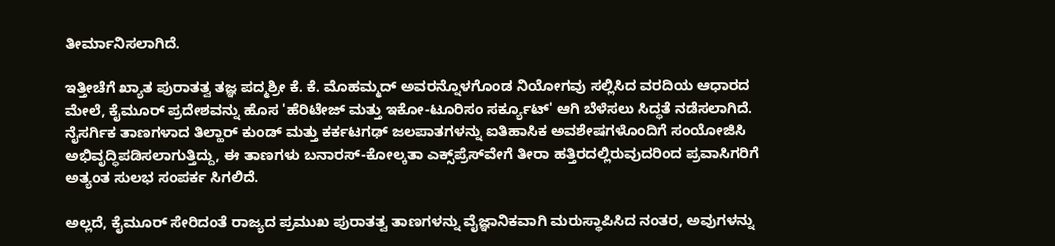ತೀರ್ಮಾನಿಸಲಾಗಿದೆ.

ಇತ್ತೀಚೆಗೆ ಖ್ಯಾತ ಪುರಾತತ್ವ ತಜ್ಞ ಪದ್ಮಶ್ರೀ ಕೆ. ಕೆ. ಮೊಹಮ್ಮದ್ ಅವರನ್ನೊಳಗೊಂಡ ನಿಯೋಗವು ಸಲ್ಲಿಸಿದ ವರದಿಯ ಆಧಾರದ ಮೇಲೆ, ಕೈಮೂರ್ ಪ್ರದೇಶವನ್ನು ಹೊಸ 'ಹೆರಿಟೇಜ್ ಮತ್ತು ಇಕೋ-ಟೂರಿಸಂ ಸರ್ಕ್ಯೂಟ್' ಆಗಿ ಬೆಳೆಸಲು ಸಿದ್ಧತೆ ನಡೆಸಲಾಗಿದೆ. ನೈಸರ್ಗಿಕ ತಾಣಗಳಾದ ತಿಲ್ಹಾರ್ ಕುಂಡ್ ಮತ್ತು ಕರ್ಕಟಗಢ್ ಜಲಪಾತಗಳನ್ನು ಐತಿಹಾಸಿಕ ಅವಶೇಷಗಳೊಂದಿಗೆ ಸಂಯೋಜಿಸಿ ಅಭಿವೃದ್ಧಿಪಡಿಸಲಾಗುತ್ತಿದ್ದು, ಈ ತಾಣಗಳು ಬನಾರಸ್-ಕೋಲ್ಕತಾ ಎಕ್ಸ್‌ಪ್ರೆಸ್‌ವೇಗೆ ತೀರಾ ಹತ್ತಿರದಲ್ಲಿರುವುದರಿಂದ ಪ್ರವಾಸಿಗರಿಗೆ ಅತ್ಯಂತ ಸುಲಭ ಸಂಪರ್ಕ ಸಿಗಲಿದೆ.

ಅಲ್ಲದೆ, ಕೈಮೂರ್ ಸೇರಿದಂತೆ ರಾಜ್ಯದ ಪ್ರಮುಖ ಪುರಾತತ್ವ ತಾಣಗಳನ್ನು ವೈಜ್ಞಾನಿಕವಾಗಿ ಮರುಸ್ಥಾಪಿಸಿದ ನಂತರ, ಅವುಗಳನ್ನು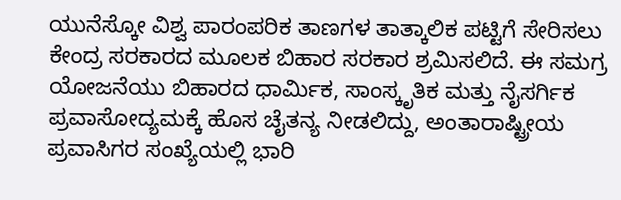ಯುನೆಸ್ಕೋ ವಿಶ್ವ ಪಾರಂಪರಿಕ ತಾಣಗಳ ತಾತ್ಕಾಲಿಕ ಪಟ್ಟಿಗೆ ಸೇರಿಸಲು ಕೇಂದ್ರ ಸರಕಾರದ ಮೂಲಕ ಬಿಹಾರ ಸರಕಾರ ಶ್ರಮಿಸಲಿದೆ. ಈ ಸಮಗ್ರ ಯೋಜನೆಯು ಬಿಹಾರದ ಧಾರ್ಮಿಕ, ಸಾಂಸ್ಕೃತಿಕ ಮತ್ತು ನೈಸರ್ಗಿಕ ಪ್ರವಾಸೋದ್ಯಮಕ್ಕೆ ಹೊಸ ಚೈತನ್ಯ ನೀಡಲಿದ್ದು, ಅಂತಾರಾಷ್ಟ್ರೀಯ ಪ್ರವಾಸಿಗರ ಸಂಖ್ಯೆಯಲ್ಲಿ ಭಾರಿ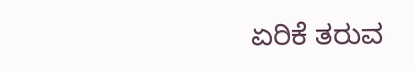ಏರಿಕೆ ತರುವ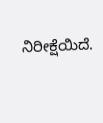ನಿರೀಕ್ಷೆಯಿದೆ.